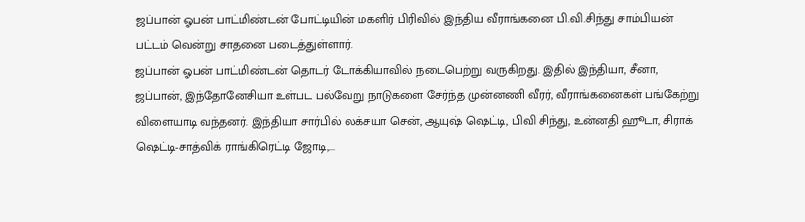ஜப்பான் ஓபன் பாட்மிண்டன் போட்டியின் மகளிர் பிரிவில் இந்திய வீராங்கனை பி.வி.சிந்து சாம்பியன் பட்டம் வென்று சாதனை படைத்துள்ளார்.
ஜப்பான் ஓபன் பாட்மிண்டன் தொடர் டோக்கியாவில் நடைபெற்று வருகிறது. இதில் இந்தியா, சீனா, ஜப்பான், இந்தோனேசியா உள்பட பல்வேறு நாடுகளை சேர்ந்த முன்னணி வீரர், வீராங்கனைகள் பங்கேற்று விளையாடி வந்தனர். இந்தியா சார்பில் லக்சயா சென், ஆயுஷ் ஷெட்டி, பிவி சிந்து, உன்னதி ஹூடா, சிராக் ஷெட்டி-சாத்விக் ராங்கிரெட்டி ஜோடி,...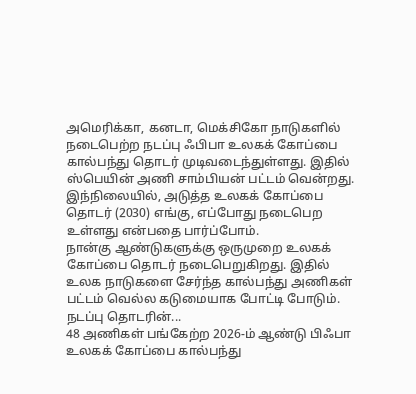அமெரிக்கா, கனடா, மெக்சிகோ நாடுகளில் நடைபெற்ற நடப்பு ஃபிபா உலகக் கோப்பை கால்பந்து தொடர் முடிவடைந்துள்ளது. இதில் ஸ்பெயின் அணி சாம்பியன் பட்டம் வென்றது. இந்நிலையில், அடுத்த உலகக் கோப்பை தொடர் (2030) எங்கு, எப்போது நடைபெற உள்ளது என்பதை பார்ப்போம்.
நான்கு ஆண்டுகளுக்கு ஒருமுறை உலகக் கோப்பை தொடர் நடைபெறுகிறது. இதில் உலக நாடுகளை சேர்ந்த கால்பந்து அணிகள் பட்டம் வெல்ல கடுமையாக போட்டி போடும். நடப்பு தொடரின்...
48 அணிகள் பங்கேற்ற 2026-ம் ஆண்டு பிஃபா உலகக் கோப்பை கால்பந்து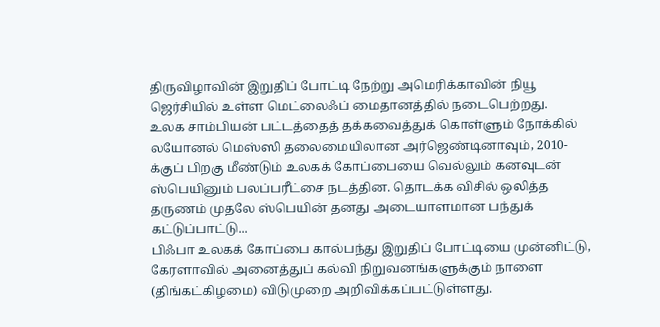திருவிழாவின் இறுதிப் போட்டி நேற்று அமெரிக்காவின் நியூ ஜெர்சியில் உள்ள மெட்லைஃப் மைதானத்தில் நடைபெற்றது.
உலக சாம்பியன் பட்டத்தைத் தக்கவைத்துக் கொள்ளும் நோக்கில் லயோனல் மெஸ்ஸி தலைமையிலான அர்ஜெண்டினாவும், 2010-க்குப் பிறகு மீண்டும் உலகக் கோப்பையை வெல்லும் கனவுடன் ஸ்பெயினும் பலப்பரீட்சை நடத்தின. தொடக்க விசில் ஒலித்த தருணம் முதலே ஸ்பெயின் தனது அடையாளமான பந்துக் கட்டுப்பாட்டு...
பிஃபா உலகக் கோப்பை கால்பந்து இறுதிப் போட்டியை முன்னிட்டு, கேரளாவில் அனைத்துப் கல்வி நிறுவனங்களுக்கும் நாளை (திங்கட்கிழமை) விடுமுறை அறிவிக்கப்பட்டுள்ளது.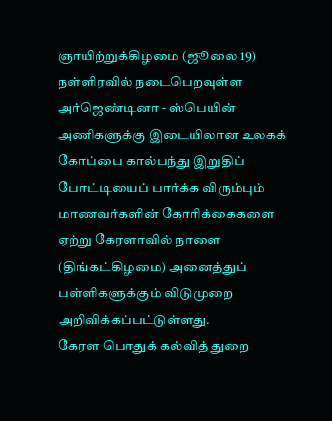ஞாயிற்றுக்கிழமை (ஜூலை 19) நள்ளிரவில் நடைபெறவுள்ள அர்ஜெண்டினா - ஸ்பெயின் அணிகளுக்கு இடையிலான உலகக் கோப்பை கால்பந்து இறுதிப் போட்டியைப் பார்க்க விரும்பும் மாணவர்களின் கோரிக்கைகளை ஏற்று கேரளாவில் நாளை (திங்கட்கிழமை) அனைத்துப் பள்ளிகளுக்கும் விடுமுறை அறிவிக்கப்பட்டுள்ளது.
கேரள பொதுக் கல்வித் துறை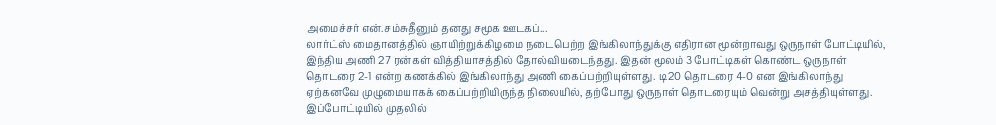அமைச்சர் என்.சம்சுதீனும் தனது சமூக ஊடகப்...
லார்ட்ஸ் மைதானத்தில் ஞாயிற்றுக்கிழமை நடைபெற்ற இங்கிலாந்துக்கு எதிரான மூன்றாவது ஒருநாள் போட்டியில், இந்திய அணி 27 ரன்கள் வித்தியாசத்தில் தோல்வியடைந்தது. இதன் மூலம் 3 போட்டிகள் கொண்ட ஒருநாள் தொடரை 2-1 என்ற கணக்கில் இங்கிலாந்து அணி கைப்பற்றியுள்ளது. டி20 தொடரை 4-0 என இங்கிலாந்து ஏற்கனவே முழுமையாகக் கைப்பற்றியிருந்த நிலையில், தற்போது ஒருநாள் தொடரையும் வென்று அசத்தியுள்ளது.
இப்போட்டியில் முதலில்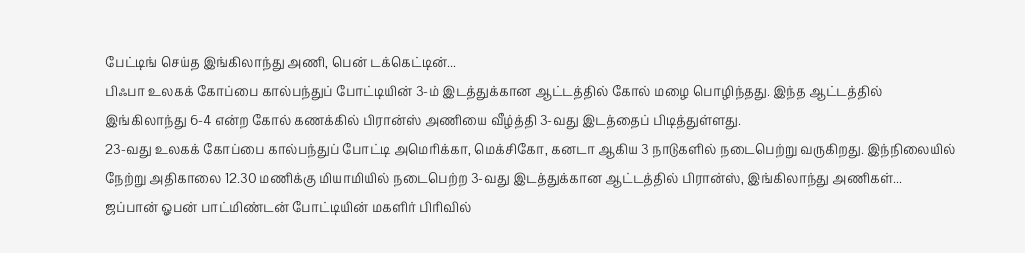பேட்டிங் செய்த இங்கிலாந்து அணி, பென் டக்கெட்டின்...
பிஃபா உலகக் கோப்பை கால்பந்துப் போட்டியின் 3-ம் இடத்துக்கான ஆட்டத்தில் கோல் மழை பொழிந்தது. இந்த ஆட்டத்தில் இங்கிலாந்து 6-4 என்ற கோல் கணக்கில் பிரான்ஸ் அணியை வீழ்த்தி 3-வது இடத்தைப் பிடித்துள்ளது.
23-வது உலகக் கோப்பை கால்பந்துப் போட்டி அமெரிக்கா, மெக்சிகோ, கனடா ஆகிய 3 நாடுகளில் நடைபெற்று வருகிறது. இந்நிலையில் நேற்று அதிகாலை 12.30 மணிக்கு மியாமியில் நடைபெற்ற 3-வது இடத்துக்கான ஆட்டத்தில் பிரான்ஸ், இங்கிலாந்து அணிகள்...
ஜப்பான் ஓபன் பாட்மிண்டன் போட்டியின் மகளிர் பிரிவில்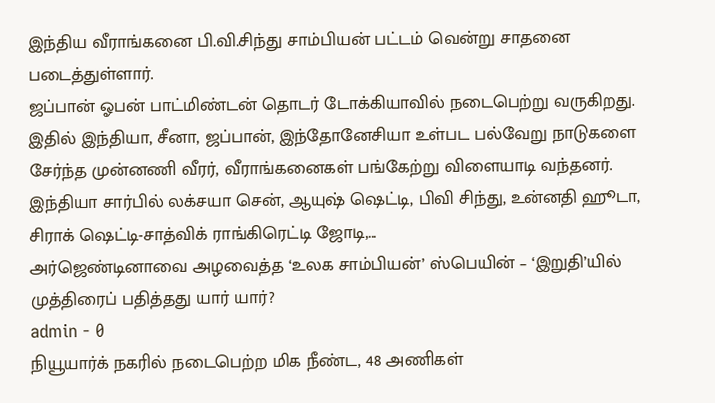இந்திய வீராங்கனை பி.வி.சிந்து சாம்பியன் பட்டம் வென்று சாதனை படைத்துள்ளார்.
ஜப்பான் ஓபன் பாட்மிண்டன் தொடர் டோக்கியாவில் நடைபெற்று வருகிறது. இதில் இந்தியா, சீனா, ஜப்பான், இந்தோனேசியா உள்பட பல்வேறு நாடுகளை சேர்ந்த முன்னணி வீரர், வீராங்கனைகள் பங்கேற்று விளையாடி வந்தனர். இந்தியா சார்பில் லக்சயா சென், ஆயுஷ் ஷெட்டி, பிவி சிந்து, உன்னதி ஹூடா, சிராக் ஷெட்டி-சாத்விக் ராங்கிரெட்டி ஜோடி,...
அர்ஜெண்டினாவை அழவைத்த ‘உலக சாம்பியன்’ ஸ்பெயின் – ‘இறுதி’யில் முத்திரைப் பதித்தது யார் யார்?
admin - 0
நியூயார்க் நகரில் நடைபெற்ற மிக நீண்ட, 48 அணிகள்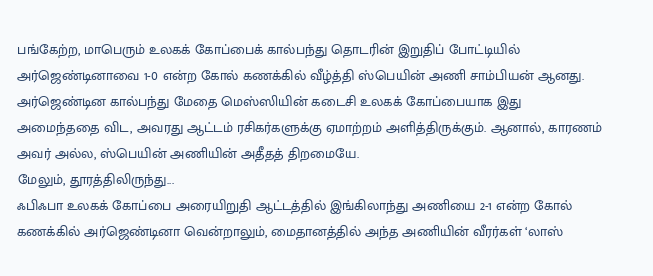பங்கேற்ற, மாபெரும் உலகக் கோப்பைக் கால்பந்து தொடரின் இறுதிப் போட்டியில் அர்ஜெண்டினாவை 1-0 என்ற கோல் கணக்கில் வீழ்த்தி ஸ்பெயின் அணி சாம்பியன் ஆனது. அர்ஜெண்டின கால்பந்து மேதை மெஸ்ஸியின் கடைசி உலகக் கோப்பையாக இது அமைந்ததை விட, அவரது ஆட்டம் ரசிகர்களுக்கு ஏமாற்றம் அளித்திருக்கும். ஆனால், காரணம் அவர் அல்ல, ஸ்பெயின் அணியின் அதீதத் திறமையே.
மேலும், தூரத்திலிருந்து...
ஃபிஃபா உலகக் கோப்பை அரையிறுதி ஆட்டத்தில் இங்கிலாந்து அணியை 2-1 என்ற கோல் கணக்கில் அர்ஜெண்டினா வென்றாலும், மைதானத்தில் அந்த அணியின் வீரர்கள் ‘லாஸ்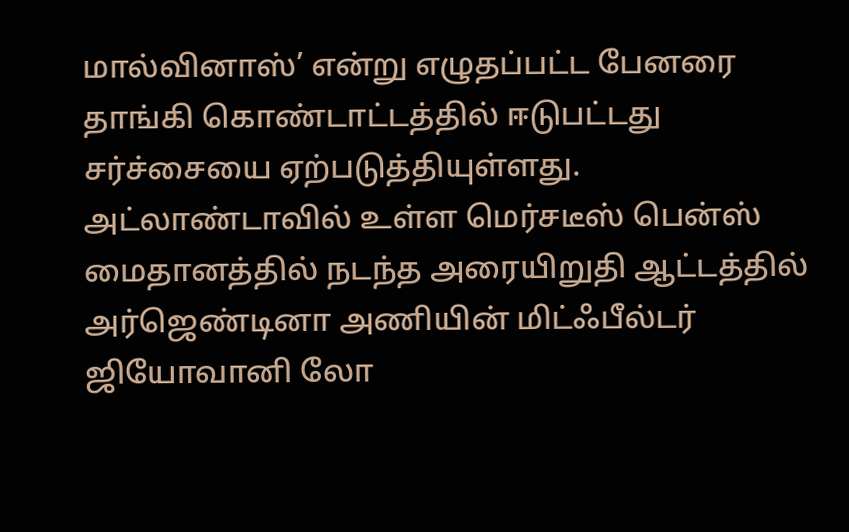மால்வினாஸ்’ என்று எழுதப்பட்ட பேனரை தாங்கி கொண்டாட்டத்தில் ஈடுபட்டது சர்ச்சையை ஏற்படுத்தியுள்ளது.
அட்லாண்டாவில் உள்ள மெர்சடீஸ் பென்ஸ் மைதானத்தில் நடந்த அரையிறுதி ஆட்டத்தில் அர்ஜெண்டினா அணியின் மிட்ஃபீல்டர் ஜியோவானி லோ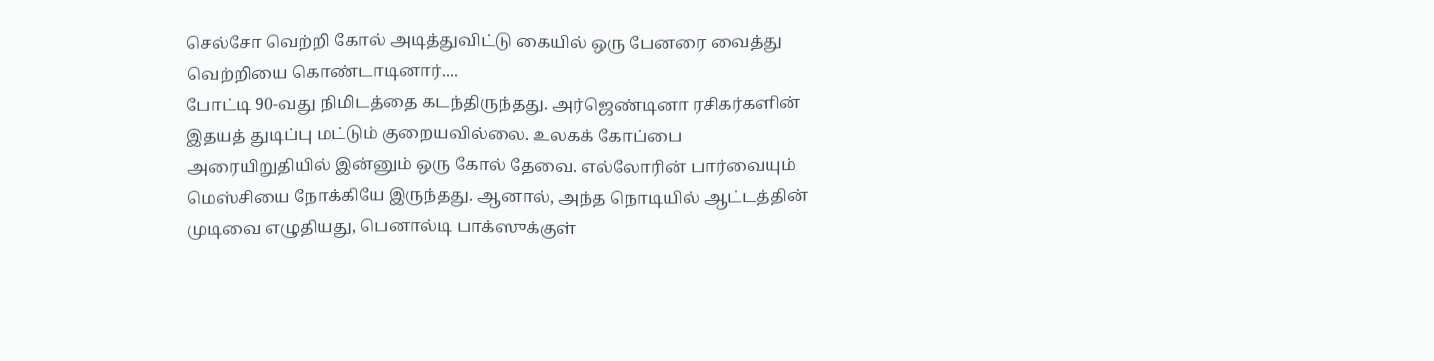செல்சோ வெற்றி கோல் அடித்துவிட்டு கையில் ஒரு பேனரை வைத்து வெற்றியை கொண்டாடினார்....
போட்டி 90-வது நிமிடத்தை கடந்திருந்தது. அர்ஜெண்டினா ரசிகர்களின் இதயத் துடிப்பு மட்டும் குறையவில்லை. உலகக் கோப்பை அரையிறுதியில் இன்னும் ஒரு கோல் தேவை. எல்லோரின் பார்வையும் மெஸ்சியை நோக்கியே இருந்தது. ஆனால், அந்த நொடியில் ஆட்டத்தின் முடிவை எழுதியது, பெனால்டி பாக்ஸுக்குள்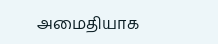அமைதியாக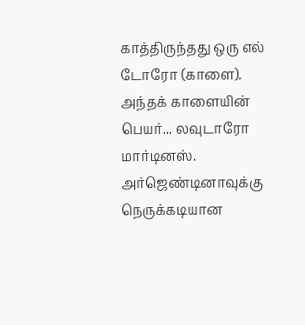காத்திருந்தது ஒரு எல் டோரோ (காளை). அந்தக் காளையின் பெயர்... லவுடாரோ மார்டினஸ்.
அர்ஜெண்டினாவுக்கு நெருக்கடியான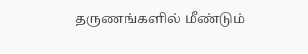தருணங்களில் மீண்டும்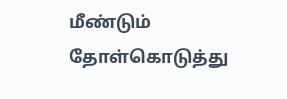மீண்டும் தோள்கொடுத்து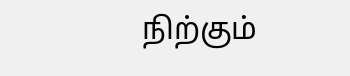நிற்கும்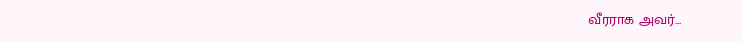வீரராக அவர்...